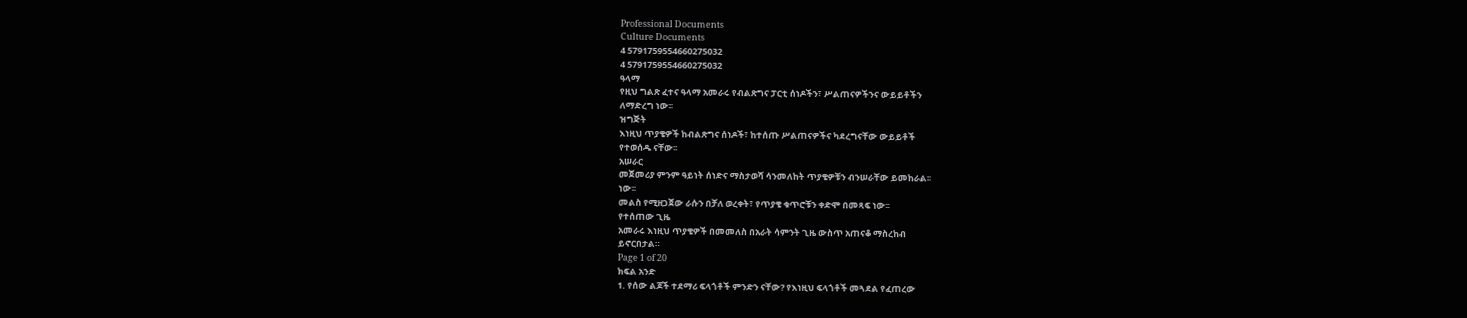Professional Documents
Culture Documents
4 5791759554660275032
4 5791759554660275032
ዓላማ
የዚህ ግልጽ ፈተና ዓላማ አመራሩ የብልጽግና ፓርቲ ሰነዶችን፣ ሥልጠናዎችንና ውይይቶችን
ለማድረግ ነው፡፡
ዝግጅት
እነዚህ ጥያቄዎች ከብልጽግና ሰነዶች፣ ከተሰጡ ሥልጠናዎችና ካደረግናቸው ውይይቶች
የተወሰዱ ናቸው፡፡
አሠራር
መጀመሪያ ምንም ዓይነት ሰነድና ማስታወሻ ሳንመለከት ጥያቄዎቹን ብንሠራቸው ይመከራል፡፡
ነው፡፡
መልስ የሚዘጋጀው ራሱን በቻለ ወረቀት፣ የጥያቄ ቁጥሮቹን ቀድሞ በመጻፍ ነው፡፡
የተሰጠው ጊዜ
አመራሩ እነዚህ ጥያቄዎች በመመለስ በአራት ሳምንት ጊዜ ውስጥ አጠናቆ ማስረከብ
ይኖርበታል።
Page 1 of 20
ክፍል አንድ
1. የሰው ልጆች ተደማሪ ፍላጎቶች ምንድን ናቸው? የእነዚህ ፍላጎቶች መጓደል የፈጠረው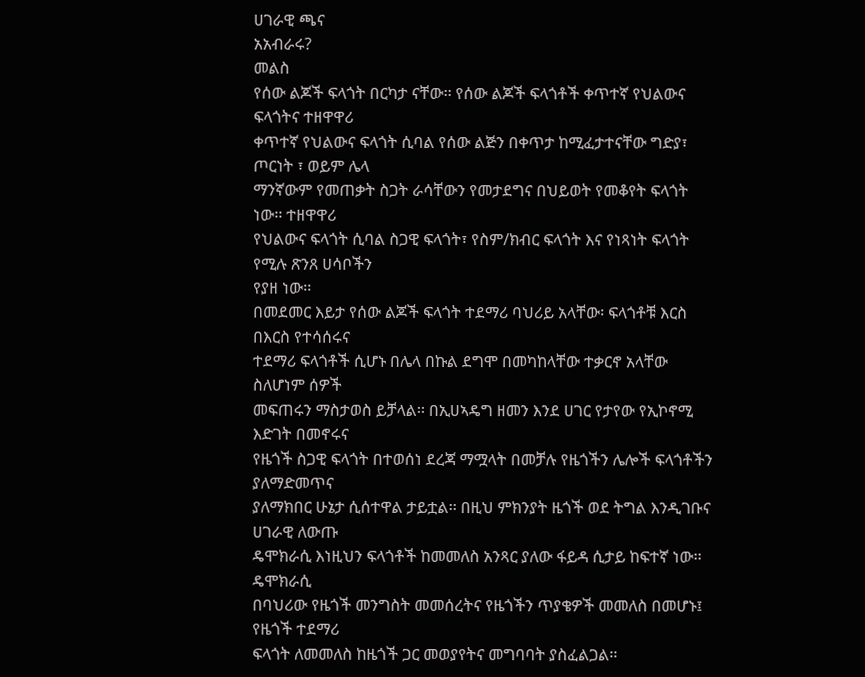ሀገራዊ ጫና
አአብራሩ?
መልስ
የሰው ልጆች ፍላጎት በርካታ ናቸው፡፡ የሰው ልጆች ፍላጎቶች ቀጥተኛ የህልውና ፍላጎትና ተዘዋዋሪ
ቀጥተኛ የህልውና ፍላጎት ሲባል የሰው ልጅን በቀጥታ ከሚፈታተናቸው ግድያ፣ ጦርነት ፣ ወይም ሌላ
ማንኛውም የመጠቃት ስጋት ራሳቸውን የመታደግና በህይወት የመቆየት ፍላጎት ነው፡፡ ተዘዋዋሪ
የህልውና ፍላጎት ሲባል ስጋዊ ፍላጎት፣ የስም/ክብር ፍላጎት እና የነጻነት ፍላጎት የሚሉ ጽንጸ ሀሳቦችን
የያዘ ነው፡፡
በመደመር እይታ የሰው ልጆች ፍላጎት ተደማሪ ባህሪይ አላቸው፡ ፍላጎቶቹ እርስ በእርስ የተሳሰሩና
ተደማሪ ፍላጎቶች ሲሆኑ በሌላ በኩል ደግሞ በመካከላቸው ተቃርኖ አላቸው ስለሆነም ሰዎች
መፍጠሩን ማስታወስ ይቻላል፡፡ በኢሀኣዴግ ዘመን እንደ ሀገር የታየው የኢኮኖሚ እድገት በመኖሩና
የዜጎች ስጋዊ ፍላጎት በተወሰነ ደረጃ ማሟላት በመቻሉ የዜጎችን ሌሎች ፍላጎቶችን ያለማድመጥና
ያለማክበር ሁኔታ ሲሰተዋል ታይቷል፡፡ በዚህ ምክንያት ዜጎች ወደ ትግል እንዲገቡና ሀገራዊ ለውጡ
ዴሞክራሲ እነዚህን ፍላጎቶች ከመመለስ አንጻር ያለው ፋይዳ ሲታይ ከፍተኛ ነው፡፡ ዴሞክራሲ
በባህሪው የዜጎች መንግስት መመሰረትና የዜጎችን ጥያቄዎች መመለስ በመሆኑ፤ የዜጎች ተደማሪ
ፍላጎት ለመመለስ ከዜጎች ጋር መወያየትና መግባባት ያስፈልጋል፡፡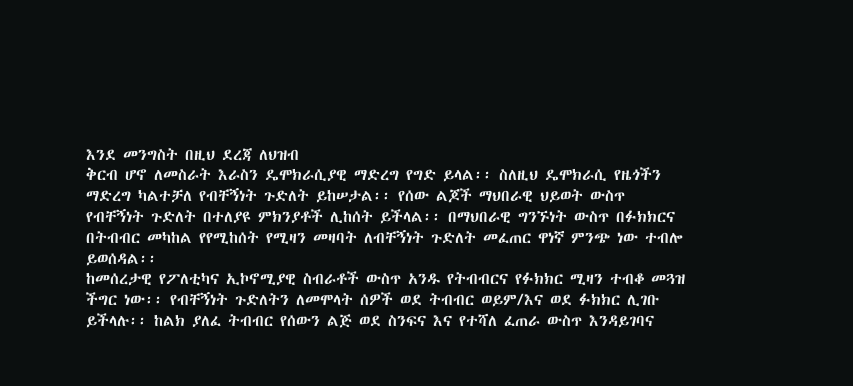እንደ መንግስት በዚህ ደረጃ ለህዝብ
ቅርብ ሆኖ ለመስራት እራስን ዴሞክራሲያዊ ማድረግ የግድ ይላል፡፡ ስለዚህ ዴሞክራሲ የዜጎችን
ማድረግ ካልተቻለ የብቸኝነት ጉድለት ይከሠታል፡፡ የሰው ልጆች ማህበራዊ ህይወት ውስጥ
የብቸኝነት ጉድለት በተለያዩ ምክንያቶች ሊከሰት ይችላል፡፡ በማህበራዊ ግንኙነት ውስጥ በፉክክርና
በትብብር መካከል የየሚከሰት የሚዛን መዛባት ለብቸኝነት ጉድለት መፈጠር ዋነኛ ምንጭ ነው ተብሎ
ይወሰዳል፡፡
ከመሰረታዊ የፖለቲካና ኢኮኖሚያዊ ስብራቶች ውስጥ አንዱ የትብብርና የፉክክር ሚዛን ተብቆ መጓዝ
ችግር ነው፡፡ የብቸኝነት ጉድለትን ለመሞላት ሰዎች ወደ ትብብር ወይም/እና ወደ ፉክክር ሊገቡ
ይችላሉ፡፡ ከልክ ያለፈ ትብብር የሰውን ልጅ ወደ ስንፍና እና የተሻለ ፈጠራ ውስጥ እንዳይገባና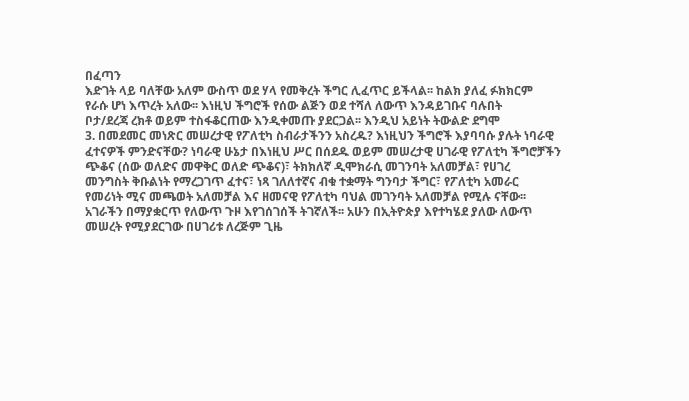በፈጣን
እድገት ላይ ባለቸው አለም ውስጥ ወደ ሃላ የመቅረት ችግር ሊፈጥር ይችላል፡፡ ከልክ ያለፈ ፉክክርም
የራሱ ሆነ እጥረት አለው፡፡ እነዚህ ችግሮች የሰው ልጅን ወደ ተሻለ ለውጥ እንዳይገቡና ባሉበት
ቦታ/ደረጃ ረክቶ ወይም ተስፋቆርጠው እንዲቀመጡ ያደርጋል፡፡ እንዲህ አይነት ትውልድ ደግሞ
3. በመደመር መነጽር መሠረታዊ የፖለቲካ ስብራታችንን አስረዱ? እነዚህን ችግሮች እያባባሱ ያሉት ነባራዊ
ፈተናዎች ምንድናቸው? ነባራዊ ሁኔታ በእነዚህ ሥር በሰደዱ ወይም መሠረታዊ ሀገራዊ የፖለቲካ ችግሮቻችን
ጭቆና (ሰው ወለድና መዋቅር ወለድ ጭቆና)፣ ትክክለኛ ዲሞክራሲ መገንባት አለመቻል፣ የሀገረ
መንግስት ቅቡልነት የማረጋገጥ ፈተና፣ ነጻ ገለለተኛና ብቁ ተቋማት ግንባታ ችግር፣ የፖለቲካ አመራር
የመሪነት ሚና መጫወት አለመቻል እና ዘመናዊ የፖለቲካ ባህል መገንባት አለመቻል የሚሉ ናቸው፡፡
አገራችን በማያቋርጥ የለውጥ ጉዞ እየገሰገሰች ትገኛለች፡፡ አሁን በኢትዮጵያ እየተካሄደ ያለው ለውጥ
መሠረት የሚያደርገው በሀገሪቱ ለረጅም ጊዜ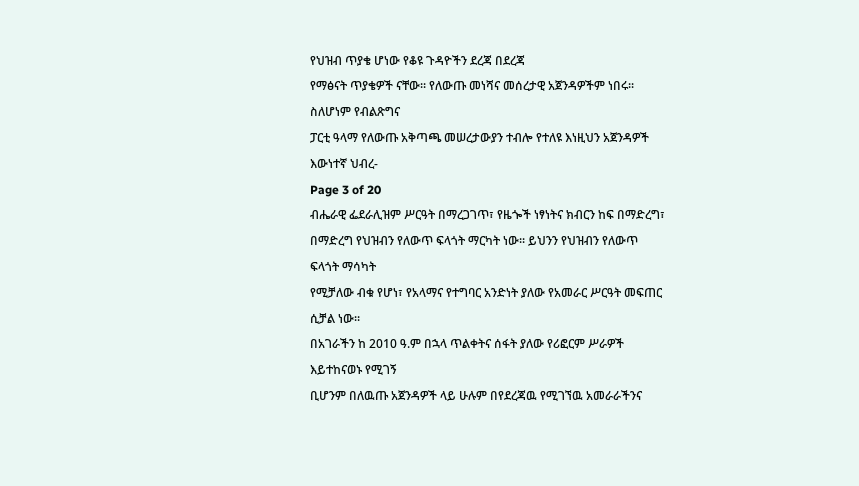የህዝብ ጥያቄ ሆነው የቆዩ ጉዳዮችን ደረጃ በደረጃ
የማፅናት ጥያቄዎች ናቸው፡፡ የለውጡ መነሻና መሰረታዊ አጀንዳዎችም ነበሩ፡፡ ስለሆነም የብልጽግና
ፓርቲ ዓላማ የለውጡ አቅጣጫ መሠረታውያን ተብሎ የተለዩ እነዚህን አጀንዳዎች እውነተኛ ህብረ-
Page 3 of 20
ብሔራዊ ፌደራሊዝም ሥርዓት በማረጋገጥ፣ የዜጐች ነፃነትና ክብርን ከፍ በማድረግ፣
በማድረግ የህዝብን የለውጥ ፍላጎት ማርካት ነው፡፡ ይህንን የህዝብን የለውጥ ፍላጎት ማሳካት
የሚቻለው ብቁ የሆነ፣ የአላማና የተግባር አንድነት ያለው የአመራር ሥርዓት መፍጠር ሲቻል ነው፡፡
በአገራችን ከ 2010 ዓ.ም በኋላ ጥልቀትና ሰፋት ያለው የሪፎርም ሥራዎች እይተከናወኑ የሚገኝ
ቢሆንም በለዉጡ አጀንዳዎች ላይ ሁሉም በየደረጃዉ የሚገኘዉ አመራራችንና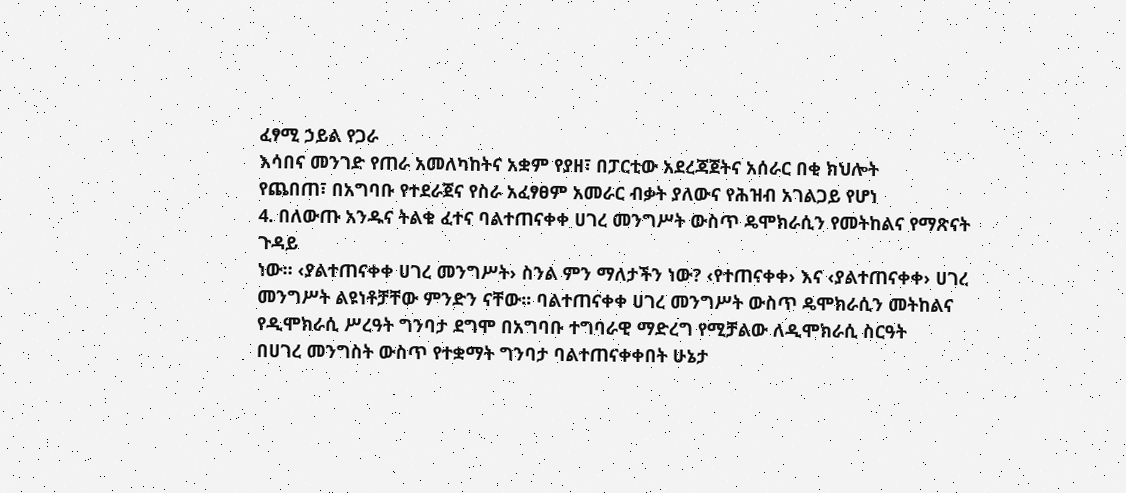ፈፃሚ ኃይል የጋራ
እሳበና መንገድ የጠራ አመለካከትና አቋም የያዘ፣ በፓርቲው አደረጃጀትና አሰራር በቂ ክህሎት
የጨበጠ፣ በአግባቡ የተደራጀና የስራ አፈፃፀም አመራር ብቃት ያለውና የሕዝብ አገልጋይ የሆነ
4. በለውጡ አንዱና ትልቁ ፈተና ባልተጠናቀቀ ሀገረ መንግሥት ውስጥ ዴሞክራሲን የመትከልና የማጽናት ጉዳይ
ነው። ‹ያልተጠናቀቀ ሀገረ መንግሥት› ስንል ምን ማለታችን ነው? ‹የተጠናቀቀ› እና ‹ያልተጠናቀቀ› ሀገረ
መንግሥት ልዩነቶቻቸው ምንድን ናቸው፡፡ ባልተጠናቀቀ ሀገረ መንግሥት ውስጥ ዴሞክራሲን መትከልና
የዲሞክራሲ ሥረዓት ግንባታ ደግሞ በአግባቡ ተግባራዊ ማድረግ የሚቻልው ለዲሞክራሲ ስርዓት
በሀገረ መንግስት ውስጥ የተቋማት ግንባታ ባልተጠናቀቀበት ሁኔታ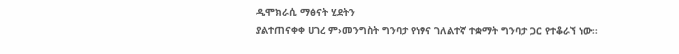ዲሞክራሲ ማፅናት ሂደትን
ያልተጠናቀቀ ሀገረ ም›መንግስት ግንባታ የነፃና ገለልተኛ ተቋማት ግንባታ ጋር የተቆራኘ ነው፡፡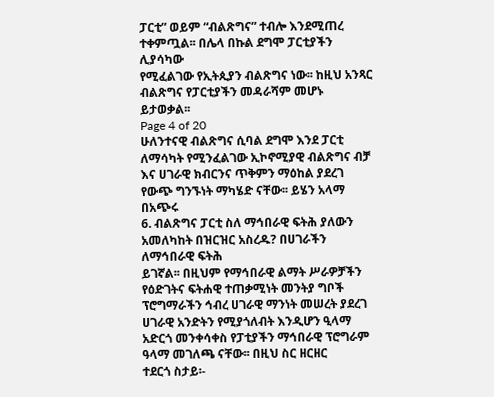ፓርቲ” ወይም “ብልጽግና” ተብሎ እንደሚጠረ ተቀምጧል፡፡ በሌላ በኩል ደግሞ ፓርቲያችን ሊያሳካው
የሚፈልገው የኢትጲያን ብልጽግና ነው፡፡ ከዚህ አንጻር ብልጽግና የፓርቲያችን መዳራሻም መሆኑ
ይታወቃል፡፡
Page 4 of 20
ሁለንተናዊ ብልጽግና ሲባል ደግሞ እንደ ፓርቲ ለማሳካት የሚንፈልገው ኢኮኖሚያዊ ብልጽግና ብቻ
እና ሀገራዊ ክብርንና ጥቅምን ማዕከል ያደረገ የውጭ ግንኙነት ማካሄድ ናቸው፡፡ ይሄን አላማ በአጭሩ
6. ብልጽግና ፓርቲ ስለ ማኅበራዊ ፍትሕ ያለውን አመለካከት በዝርዝር አስረዱ? በሀገራችን ለማኅበራዊ ፍትሕ
ይገኛል፡፡ በዚህም የማኅበራዊ ልማት ሥራዎቻችን የዕድገትና ፍትሐዊ ተጠቃሚነት መንትያ ግቦች
ፕሮግማራችን ኅብረ ሀገራዊ ማንነት መሠረት ያደረገ ሀገራዊ አንድትን የሚያጎለብት እንዲሆን ዒላማ
አድርጎ መንቀሳቀስ የፓቲያችን ማኅበራዊ ፕሮግራም ዓላማ መገለጫ ናቸው፡፡ በዚህ ስር ዘርዘር
ተደርጎ ስታይ፡-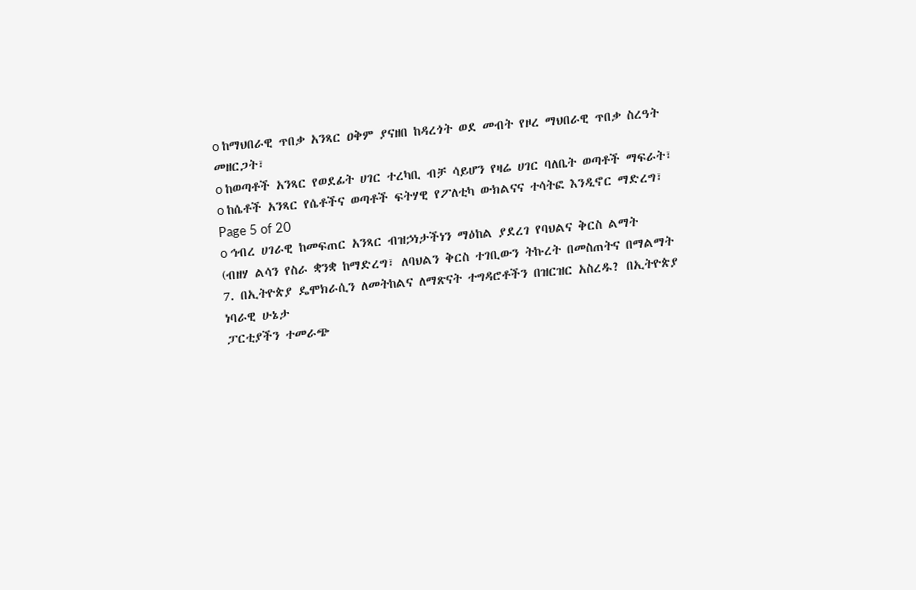o ከማህበራዊ ጥበቃ አንጻር ዐቅም ያናዘበ ከዳረጎት ወደ መብት የዞረ ማህበራዊ ጥበቃ ስረዓት
መዘርጋት፣
o ከወጣቶች አንጻር የወደፊት ሀገር ተረካቢ ብቻ ሳይሆን የዛሬ ሀገር ባለቤት ወጣቶች ማፍራት፣
o ከሴቶች አንጻር የሴቶችና ወጣቶች ፍትሃዊ የፖለቲካ ውክልናና ተሳትፎ እንዲኖር ማድረግ፣
Page 5 of 20
o ኅብረ ሀገራዊ ከመፍጠር አንጻር ብዝኃነታችነን ማዕከል ያደረገ የባህልና ቅርስ ልማት
(ብዘሃ ልሳን የስራ ቋንቋ ከማድረግ፣ ለባህልን ቅርስ ተገቢውን ትኩረት በመስጠትና በማልማት
7. በኢትዮጵያ ዴሞክራሲን ለመትከልና ለማጽናት ተግዳሮቶችን በዝርዝር አስረዱ? በኢትዮጵያ ነባራዊ ሁኔታ
ፓርቲያችን ተመራጭ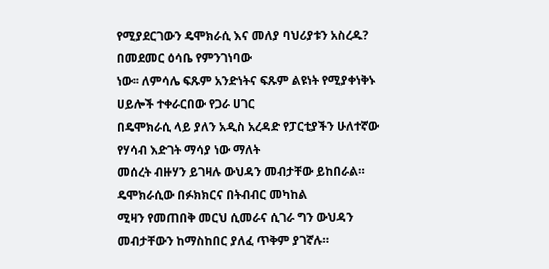የሚያደርገውን ዴሞክራሲ እና መለያ ባህሪያቱን አስረዱ? በመደመር ዕሳቤ የምንገነባው
ነው፡፡ ለምሳሌ ፍጹም አንድነትና ፍጹም ልዩነት የሚያቀነቅኑ ሀይሎች ተቀራርበው የጋራ ሀገር
በዴሞክራሲ ላይ ያለን አዲስ አረዳድ የፓርቲያችን ሁለተኛው የሃሳብ እድገት ማሳያ ነው ማለት
መሰረት ብዙሃን ይገዛሉ ውህዳን መብታቸው ይከበራል። ዴሞክራሲው በፉክክርና በትብብር መካከል
ሚዛን የመጠበቅ መርህ ሲመራና ሲገራ ግን ውህዳን መብታቸውን ከማስከበር ያለፈ ጥቅም ያገኛሉ።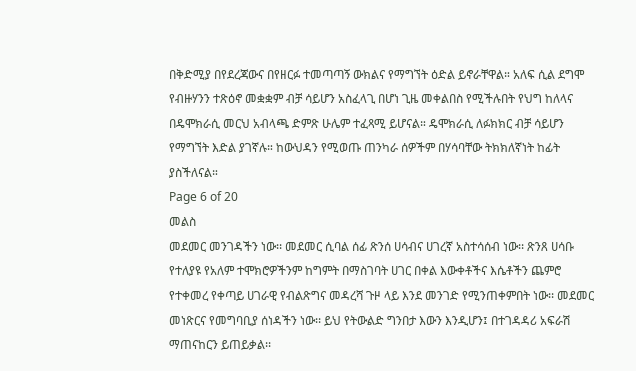በቅድሚያ በየደረጃውና በየዘርፉ ተመጣጣኝ ውክልና የማግኘት ዕድል ይኖራቸዋል። አለፍ ሲል ደግሞ
የብዙሃንን ተጽዕኖ መቋቋም ብቻ ሳይሆን አስፈላጊ በሆነ ጊዜ መቀልበስ የሚችሉበት የህግ ከለላና
በዴሞክራሲ መርህ አብላጫ ድምጽ ሁሌም ተፈጻሚ ይሆናል። ዴሞክራሲ ለፉክክር ብቻ ሳይሆን
የማግኘት እድል ያገኛሉ። ከውህዳን የሚወጡ ጠንካራ ሰዎችም በሃሳባቸው ትክክለኛነት ከፊት
ያስችለናል።
Page 6 of 20
መልስ
መደመር መንገዳችን ነው፡፡ መደመር ሲባል ሰፊ ጽንሰ ሀሳብና ሀገረኛ አስተሳሰብ ነው፡፡ ጽንጸ ሀሳቡ
የተለያዩ የአለም ተሞክሮዎችንም ከግምት በማስገባት ሀገር በቀል እውቀቶችና እሴቶችን ጨምሮ
የተቀመረ የቀጣይ ሀገራዊ የብልጽግና መዳረሻ ጉዞ ላይ እንደ መንገድ የሚንጠቀምበት ነው፡፡ መደመር
መነጽርና የመግባቢያ ሰነዳችን ነው፡፡ ይህ የትውልድ ግንበታ እውን እንዲሆን፤ በተገዳዳሪ አፍራሽ
ማጠናከርን ይጠይቃል፡፡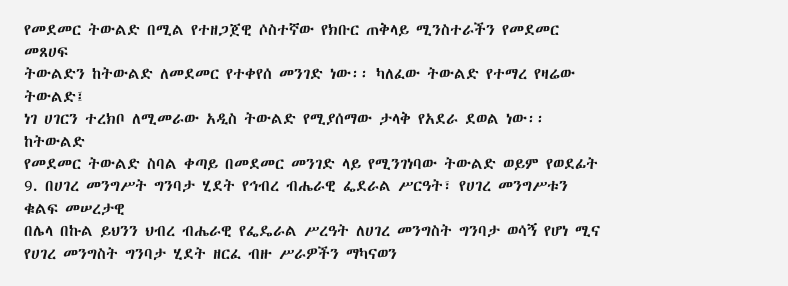የመደመር ትውልድ በሚል የተዘጋጀዊ ሶስተኛው የክቡር ጠቅላይ ሚንስተራችን የመደመር መጸሀፍ
ትውልድን ከትውልድ ለመደመር የተቀየሰ መንገድ ነው፡፡ ካለፈው ትውልድ የተማረ የዛሬው ትውልድ፤
ነገ ሀገርን ተረክቦ ለሚመራው አዲስ ትውልድ የሚያሰማው ታላቅ የአደራ ደወል ነው፡፡ ከትውልድ
የመደመር ትውልድ ስባል ቀጣይ በመደመር መንገድ ላይ የሚንገነባው ትውልድ ወይም የወደፊት
9. በሀገረ መንግሥት ግንባታ ሂደት የኅብረ ብሔራዊ ፌደራል ሥርዓት፣ የሀገረ መንግሥቱን ቁልፍ መሠረታዊ
በሌላ በኩል ይህንን ህብረ ብሔራዊ የፌዴራል ሥረዓት ለሀገረ መንግስት ግንባታ ወሳኝ የሆነ ሚና
የሀገረ መንግስት ግንባታ ሂደት ዘርፈ ብዙ ሥራዎችን ማካናወን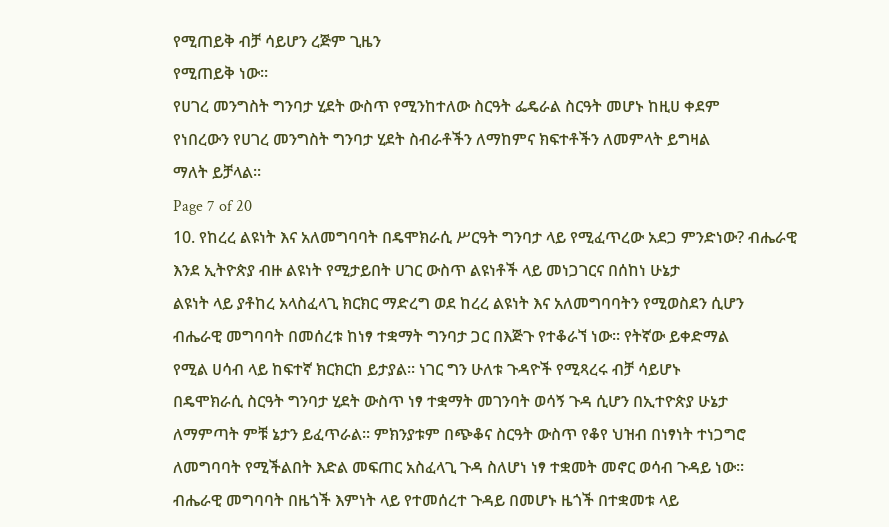የሚጠይቅ ብቻ ሳይሆን ረጅም ጊዜን
የሚጠይቅ ነው፡፡
የሀገረ መንግስት ግንባታ ሂደት ውስጥ የሚንከተለው ስርዓት ፌዴራል ስርዓት መሆኑ ከዚሀ ቀደም
የነበረውን የሀገረ መንግስት ግንባታ ሂደት ስብራቶችን ለማከምና ክፍተቶችን ለመምላት ይግዛል
ማለት ይቻላል፡፡
Page 7 of 20
10. የከረረ ልዩነት እና አለመግባባት በዴሞክራሲ ሥርዓት ግንባታ ላይ የሚፈጥረው አደጋ ምንድነው? ብሔራዊ
እንደ ኢትዮጵያ ብዙ ልዩነት የሚታይበት ሀገር ውስጥ ልዩነቶች ላይ መነጋገርና በሰከነ ሁኔታ
ልዩነት ላይ ያቶከረ አላስፈላጊ ክርክር ማድረግ ወደ ከረረ ልዩነት እና አለመግባባትን የሚወስደን ሲሆን
ብሔራዊ መግባባት በመሰረቱ ከነፃ ተቋማት ግንባታ ጋር በእጅጉ የተቆራኘ ነው፡፡ የትኛው ይቀድማል
የሚል ሀሳብ ላይ ከፍተኛ ክርክርከ ይታያል፡፡ ነገር ግን ሁለቱ ጉዳዮች የሚጻረሩ ብቻ ሳይሆኑ
በዴሞክራሲ ስርዓት ግንባታ ሂደት ውስጥ ነፃ ተቋማት መገንባት ወሳኝ ጉዳ ሲሆን በኢተዮጵያ ሁኔታ
ለማምጣት ምቹ ኔታን ይፈጥራል፡፡ ምክንያቱም በጭቆና ስርዓት ውስጥ የቆየ ህዝብ በነፃነት ተነጋግሮ
ለመግባባት የሚችልበት እድል መፍጠር አስፈላጊ ጉዳ ስለሆነ ነፃ ተቋመት መኖር ወሳብ ጉዳይ ነው፡፡
ብሔራዊ መግባባት በዜጎች እምነት ላይ የተመሰረተ ጉዳይ በመሆኑ ዜጎች በተቋመቱ ላይ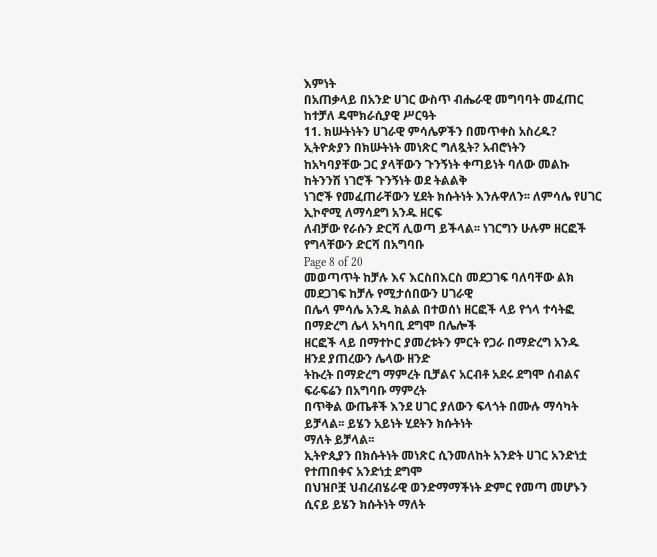እምነት
በአጠቃላይ በአንድ ሀገር ውስጥ ብሔራዊ መግባባት መፈጠር ከተቻለ ዴሞክራሲያዊ ሥርዓት
11. ክሡትነትን ሀገራዊ ምሳሌዎችን በመጥቀስ አስረዱ? ኢትዮጵያን በክሡትነት መነጽር ግለጿት? አብሮነትን
ከአካባያቸው ጋር ያላቸውን ጉንኝነት ቀጣይነት ባለው መልኩ ከትንንሽ ነገሮች ጉንኝነት ወደ ትልልቅ
ነገሮች የመፈጠራቸውን ሂደት ክሱትነት እንሉዋለን፡፡ ለምሳሌ የሀገር ኢኮኖሚ ለማሳደግ አንዱ ዘርፍ
ለብቻው የራሱን ድርሻ ሊወጣ ይችላል፡፡ ነገርግን ሁሉም ዘርፎች የግላቸውን ድርሻ በአግባቡ
Page 8 of 20
መወጣጥት ከቻሉ እና እርስበእርስ መደጋገፍ ባለባቸው ልክ መደጋገፍ ከቻሉ የሚታሰበውን ሀገራዊ
በሌላ ምሳሌ አንዱ ክልል በተወሰነ ዘርፎች ላይ የጎላ ተሳትፎ በማድረግ ሌላ አካባቢ ደግሞ በሌሎች
ዘርፎች ላይ በማተኮር ያመረቱትን ምርት የጋራ በማድረግ አንዱ ዘንደ ያጠረውን ሌላው ዘንድ
ትኩረት በማድረግ ማምረት ቢቻልና አርብቶ አደሩ ደግሞ ሰብልና ፍራፍሬን በአግባቡ ማምረት
በጥቅል ውጤቶች እንደ ሀገር ያለውን ፍላጎት በሙሉ ማሳካት ይቻላል፡፡ ይሄን አይነት ሂደትን ክሱትነት
ማለት ይቻላል፡፡
ኢትዮጲያን በክሱትነት መነጽር ሲንመለከት አንድት ሀገር አንድነቷ የተጠበቀና አንድነቷ ደግሞ
በህዝቦቿ ህብረብሄራዊ ወንድማማችነት ድምር የመጣ መሆኑን ሲናይ ይሄን ክሱትነት ማለት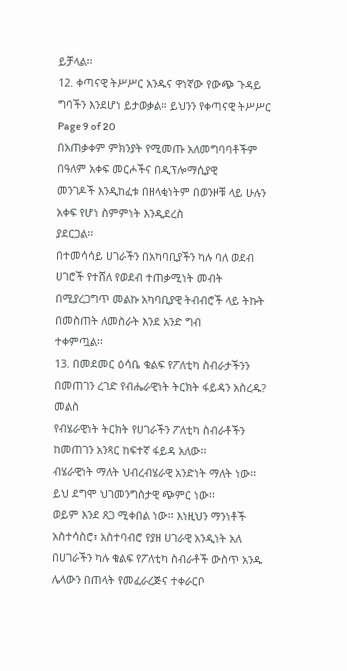ይቻላል፡፡
12. ቀጣናዊ ትሥሥር አንዱና ዋነኛው የውጭ ጉዳይ ግባችን እንደሆነ ይታወቃል። ይህንን የቀጣናዊ ትሥሥር
Page 9 of 20
በአጠቃቀም ምክንያት የሚመጡ አለመግባባቶችም በዓለም አቀፍ መርሖችና በዲፕሎማሲያዊ
መንገዶች እንዲከፈቱ በዘላቂነትም በወንዞቹ ላይ ሁሉን አቀፍ የሆነ ስምምነት እንዲደረስ
ያደርጋል፡፡
በተመሳሳይ ሀገራችን በአካባቢያችን ካሉ ባለ ወደብ ሀገሮች የተሸለ የወደብ ተጠቃሚነት መብት
በሚያረጋግጥ መልኩ አካባቢያዊ ትብብሮች ላይ ትኩት በመስጠት ለመስራት እንደ አንድ ግብ
ተቀምጧል፡፡
13. በመደመር ዕሳቤ ቁልፍ የፖለቲካ ስብራታችንን በመጠገን ረገድ የብሔራዊነት ትርክት ፋይዳን አስረዱ?
መልስ
የብሄራዊነት ትርክት የሀገራችን ፖለቲካ ስብራቶችን ከመጠገን አንጻር ከፍተኛ ፋይዳ አለው፡፡
ብሄራዊነት ማለት ህብረብሄራዊ አንድነት ማለት ነው፡፡ ይህ ደግሞ ህገመንግስታዊ ጭምር ነው፡፡
ወይም እንደ ጸጋ ሚቀበል ነው፡፡ እነዚህን ማንነቶች አስተሳስሮ፣ አስተባብሮ የያዘ ሀገራዊ አንዲነት አለ
በሀገራችን ካሉ ቁልፍ የፖለቲካ ስብራቶች ውስጥ አንዱ ሌላውን በጠላት የመፈራረጅና ተቀራርቦ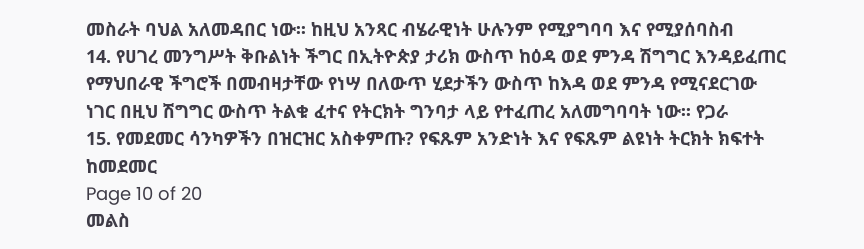መስራት ባህል አለመዳበር ነው፡፡ ከዚህ አንጻር ብሄራዊነት ሁሉንም የሚያግባባ እና የሚያሰባስብ
14. የሀገረ መንግሥት ቅቡልነት ችግር በኢትዮጵያ ታሪክ ውስጥ ከዕዳ ወደ ምንዳ ሽግግር እንዳይፈጠር
የማህበራዊ ችግሮች በመብዛታቸው የነሣ በለውጥ ሂደታችን ውስጥ ከእዳ ወደ ምንዳ የሚናደርገው
ነገር በዚህ ሽግግር ውስጥ ትልቁ ፈተና የትርክት ግንባታ ላይ የተፈጠረ አለመግባባት ነው፡፡ የጋራ
15. የመደመር ሳንካዎችን በዝርዝር አስቀምጡ? የፍጹም አንድነት እና የፍጹም ልዩነት ትርክት ክፍተት ከመደመር
Page 10 of 20
መልስ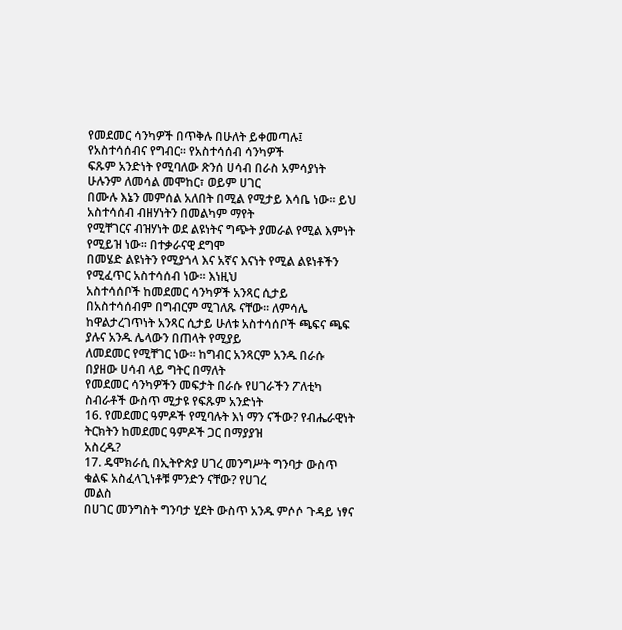የመደመር ሳንካዎች በጥቅሉ በሁለት ይቀመጣሉ፤ የአስተሳሰብና የግብር፡፡ የአስተሳሰብ ሳንካዎች
ፍጹም አንድነት የሚባለው ጽንሰ ሀሳብ በራስ አምሳያነት ሁሉንም ለመሳል መሞከር፣ ወይም ሀገር
በሙሉ እኔን መምሰል አለበት በሚል የሚታይ እሳቤ ነው፡፡ ይህ አስተሳሰብ ብዘሃነትን በመልካም ማየት
የሚቸገርና ብዝሃነት ወደ ልዩነትና ግጭት ያመራል የሚል እምነት የሚይዝ ነው፡፡ በተቃራናዊ ደግሞ
በመሄድ ልዩነትን የሚያጎላ እና አኛና እናነት የሚል ልዩነቶችን የሚፈጥር አስተሳሰብ ነው፡፡ እነዚህ
አስተሳሰቦች ከመደመር ሳንካዎች አንጻር ሲታይ በአስተሳሰብም በግብርም ሚገለጹ ናቸው፡፡ ለምሳሌ
ከዋልታረገጥነት አንጻር ሲታይ ሁለቱ አስተሳሰቦች ጫፍና ጫፍ ያሉና አንዱ ሌላውን በጠላት የሚያይ
ለመደመር የሚቸገር ነው፡፡ ከግብር አንጻርም አንዱ በራሱ በያዘው ሀሳብ ላይ ግትር በማለት
የመደመር ሳንካዎችን መፍታት በራሱ የሀገራችን ፖለቲካ ስብራቶች ውስጥ ሚታዩ የፍጹም አንድነት
16. የመደመር ዓምዶች የሚባሉት እነ ማን ናችው? የብሔራዊነት ትርክትን ከመደመር ዓምዶች ጋር በማያያዝ
አስረዱ?
17. ዴሞክራሲ በኢትዮጵያ ሀገረ መንግሥት ግንባታ ውስጥ ቁልፍ አስፈላጊነቶቹ ምንድን ናቸው? የሀገረ
መልስ
በሀገር መንግስት ግንባታ ሂደት ውስጥ አንዱ ምሶሶ ጉዳይ ነፃና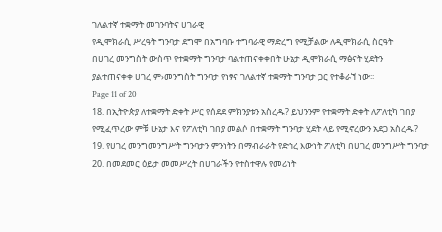ገለልተኛ ተቋማት መገንባትና ሀገራዊ
የዲሞክራሲ ሥረዓት ግንባታ ደግሞ በአግባቡ ተግባራዊ ማድረግ የሚቻልው ለዲሞክራሲ ስርዓት
በሀገረ መንግስት ውስጥ የተቋማት ግንባታ ባልተጠናቀቀበት ሁኔታ ዲሞክራሲ ማፅናት ሂደትን
ያልተጠናቀቀ ሀገረ ም›መንግስት ግንባታ የነፃና ገለልተኛ ተቋማት ግንባታ ጋር የተቆራኘ ነው፡፡
Page 11 of 20
18. በኢትዮጵያ ለተቋማት ድቀት ሥር የሰደደ ምክንያቱን አስረዱ? ይህንንም የተቋማት ድቀት ለፖለቲካ ገበያ
የሚፈጥረው ምቹ ሁኔታ እና የፖለቲካ ገበያ መልሶ በተቋማት ግንባታ ሂደት ላይ የሚኖረውን አደጋ አስረዱ?
19. የሀገረ መንግመንግሥት ግንባታን ምንነትን በማብራራት የድኅረ እውነት ፖለቲካ በሀገረ መንግሥት ግንባታ
20. በመደመር ዕይታ መመሥረት በሀገራችን የተስተዋሉ የመሪነት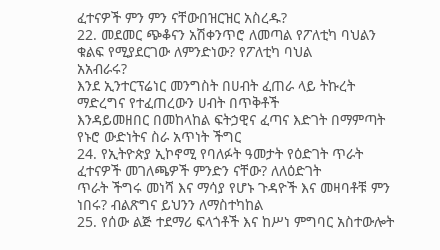ፈተናዎች ምን ምን ናቸውበዝርዝር አስረዱ?
22. መደመር ጭቆናን አሽቀንጥሮ ለመጣል የፖለቲካ ባህልን ቁልፍ የሚያደርገው ለምንድነው? የፖለቲካ ባህል
አአብራሩ?
እንደ ኢንተርፕሬነር መንግስት በሀብት ፈጠራ ላይ ትኩረት ማድረግና የተፈጠረውን ሀብት በጥቅቶች
እንዳይመዘበር በመከላከል ፍትኃዊና ፈጣና እድገት በማምጣት የኑሮ ውድነትና ስራ አጥነት ችግር
24. የኢትዮጵያ ኢኮኖሚ የባለፉት ዓመታት የዕድገት ጥራት ፈተናዎች መገለጫዎች ምንድን ናቸው? ለለዕድገት
ጥራት ችግሩ መነሻ እና ማሳያ የሆኑ ጉዳዮች እና መዛባቶቹ ምን ነበሩ? ብልጽግና ይህንን ለማስተካከል
25. የሰው ልጅ ተደማሪ ፍላጎቶች እና ከሥነ ምግባር አስተውሎት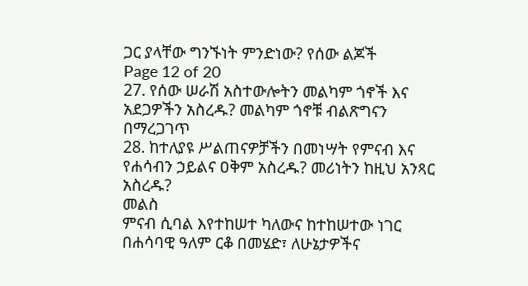ጋር ያላቸው ግንኙነት ምንድነው? የሰው ልጆች
Page 12 of 20
27. የሰው ሠራሽ አስተውሎትን መልካም ጎኖች እና አደጋዎችን አስረዱ? መልካም ጎኖቹ ብልጽግናን በማረጋገጥ
28. ከተለያዩ ሥልጠናዎቻችን በመነሣት የምናብ እና የሐሳብን ኃይልና ዐቅም አስረዱ? መሪነትን ከዚህ አንጻር
አስረዱ?
መልስ
ምናብ ሲባል እየተከሠተ ካለውና ከተከሠተው ነገር በሐሳባዊ ዓለም ርቆ በመሄድ፣ ለሁኔታዎችና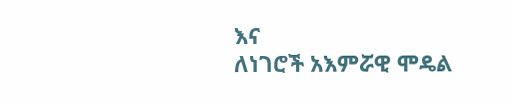እና
ለነገሮች አእምሯዊ ሞዴል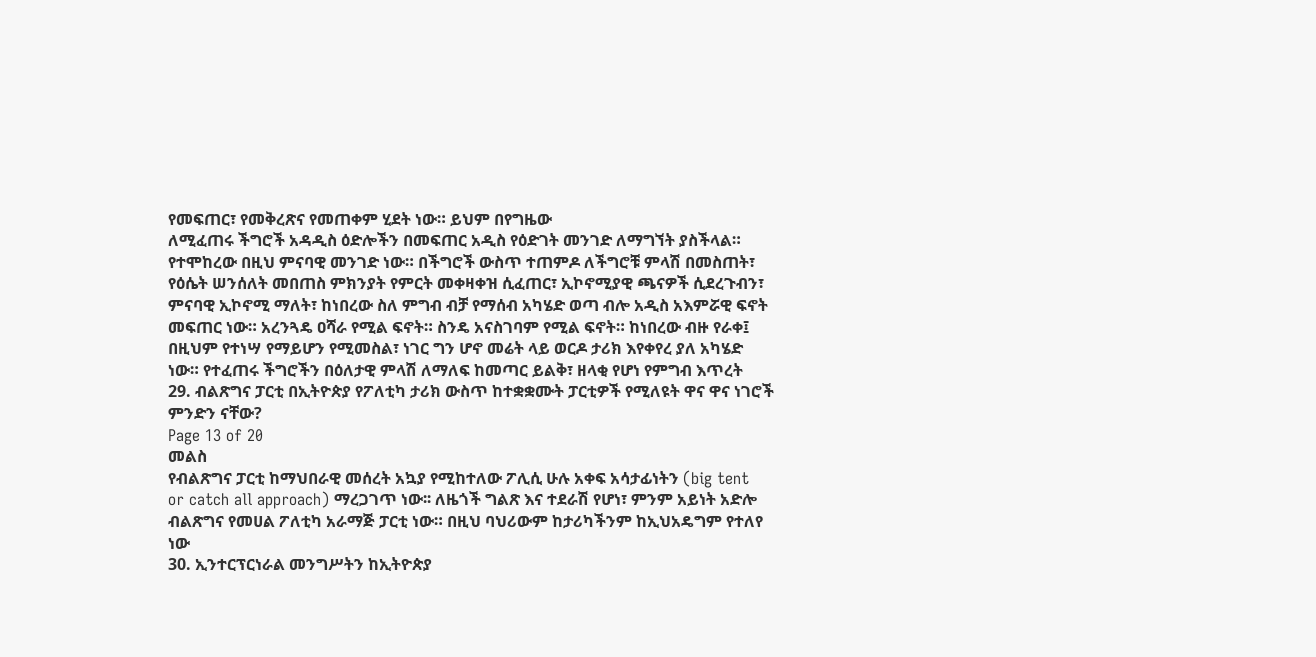የመፍጠር፣ የመቅረጽና የመጠቀም ሂደት ነው። ይህም በየግዜው
ለሚፈጠሩ ችግሮች አዳዲስ ዕድሎችን በመፍጠር አዲስ የዕድገት መንገድ ለማግኘት ያስችላል።
የተሞከረው በዚህ ምናባዊ መንገድ ነው። በችግሮች ውስጥ ተጠምዶ ለችግሮቹ ምላሽ በመስጠት፣
የዕሴት ሠንሰለት መበጠስ ምክንያት የምርት መቀዛቀዝ ሲፈጠር፣ ኢኮኖሚያዊ ጫናዎች ሲደረጉብን፣
ምናባዊ ኢኮኖሚ ማለት፣ ከነበረው ስለ ምግብ ብቻ የማሰብ አካሄድ ወጣ ብሎ አዲስ አእምሯዊ ፍኖት
መፍጠር ነው። አረንጓዴ ዐሻራ የሚል ፍኖት። ስንዴ አናስገባም የሚል ፍኖት። ከነበረው ብዙ የራቀ፤
በዚህም የተነሣ የማይሆን የሚመስል፣ ነገር ግን ሆኖ መሬት ላይ ወርዶ ታሪክ እየቀየረ ያለ አካሄድ
ነው። የተፈጠሩ ችግሮችን በዕለታዊ ምላሽ ለማለፍ ከመጣር ይልቅ፣ ዘላቂ የሆነ የምግብ እጥረት
29. ብልጽግና ፓርቲ በኢትዮጵያ የፖለቲካ ታሪክ ውስጥ ከተቋቋሙት ፓርቲዎች የሚለዩት ዋና ዋና ነገሮች
ምንድን ናቸው?
Page 13 of 20
መልስ
የብልጽግና ፓርቲ ከማህበራዊ መሰረት አኳያ የሚከተለው ፖሊሲ ሁሉ አቀፍ አሳታፊነትን (big tent
or catch all approach) ማረጋገጥ ነው፡፡ ለዜጎች ግልጽ እና ተደራሽ የሆነ፣ ምንም አይነት አድሎ
ብልጽግና የመሀል ፖለቲካ አራማጅ ፓርቲ ነው። በዚህ ባህሪውም ከታሪካችንም ከኢህአዴግም የተለየ
ነው
30. ኢንተርፕርነራል መንግሥትን ከኢትዮጵያ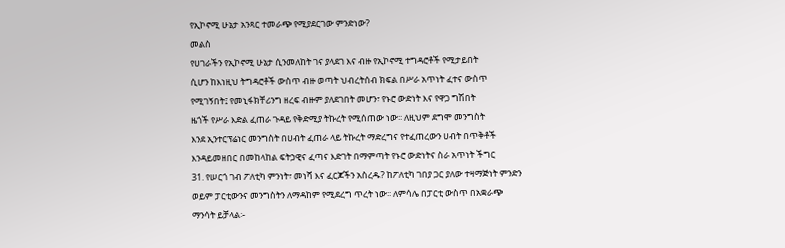የኢኮኖሚ ሁኔታ አንጻር ተመራጭ የሚያደርገው ምንድነው?
መልስ
የሀገራችን የኢኮኖሚ ሁኔታ ሲንመለከት ገና ያላደገ እና ብዙ የኢኮኖሚ ተግዳሮቶች የሚታይበት
ሲሆን ከእነዚህ ትግዳሮቶች ውስጥ ብዙ ወጣት ህብረትሰብ ክፍል በሥራ አጥነት ፈተና ውስጥ
የሚገኝበት፤ የመኒፋክቸሪንግ ዘረፍ ብዙም ያለደገበት መሆን፣ የኑሮ ውድነት እና የዋጋ ግሽበት
ዜጎች የሥራ እድል ፈጠራ ጉዳይ የቅድሚያ ትኩረት የሚሰጠው ነው፡፡ ለዚህም ደግሞ መንግስት
እንደ ኢንተርፕሬነር መንግስት በሀብት ፈጠራ ላይ ትኩረት ማድረግና የተፈጠረውን ሀብት በጥቅቶች
እንዳይመዘበር በመከላከል ፍትኃዊና ፈጣና እድገት በማምጣት የኑሮ ውድነትና ስራ አጥነት ችግር
31. የሠርጎ ገብ ፖለቲካ ምንነት፣ መነሻ እና ፈርጆችን አስረዱ? ከፖለቲካ ገበያ ጋር ያለው ተዛማጅነት ምንድን
ወይም ፓርቲውንና መንግስትን ለማዳከም የሚደረግ ጥረት ነው፡፡ ለምሳሌ በፓርቲ ውስጥ በአቋራጭ
ማንሳት ይቻላል፡-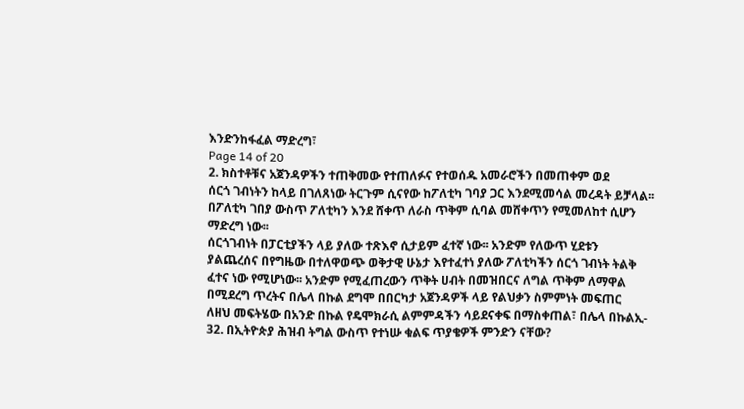እንድንከፋፈል ማድረግ፣
Page 14 of 20
2. ክስተቶቹና አጀንዳዎችን ተጠቅመው የተጠለፉና የተወሰዱ አመራሮችን በመጠቀም ወደ
ሰርጎ ገብነትን ከላይ በገለጸነው ትርጉም ሲናየው ከፖለቲካ ገባያ ጋር እንደሚመሳል መረዳት ይቻላል፡፡
በፖለቲካ ገበያ ውስጥ ፖለቲካን እንደ ሸቀጥ ለራስ ጥቅም ሲባል መሸቀጥን የሚመለከተ ሲሆን
ማድረግ ነው፡፡
ሰርጎገብነት በፓርቲያችን ላይ ያለው ተጽእኖ ሲታይም ፈተኛ ነው፡፡ አንድም የለውጥ ሂደቱን
ያልጨረሰና በየግዜው በተለዋወጭ ወቅታዊ ሁኔታ እየተፈተነ ያለው ፖለቲካችን ሰርጎ ገብነት ትልቅ
ፈተና ነው የሚሆነው፡፡ አንድም የሚፈጠረውን ጥቅት ሀብት በመዝበርና ለግል ጥቅም ለማዋል
በሚደረግ ጥረትና በሌላ በኩል ደግሞ በበርካታ አጀንዳዎች ላይ የልህቃን ስምምነት መፍጠር
ለዘህ መፍትሄው በአንድ በኩል የዴሞክራሲ ልምምዳችን ሳይደናቀፍ በማስቀጠል፣ በሌላ በኩልኢ-
32. በኢትዮጵያ ሕዝብ ትግል ውስጥ የተነሡ ቁልፍ ጥያቄዎች ምንድን ናቸው?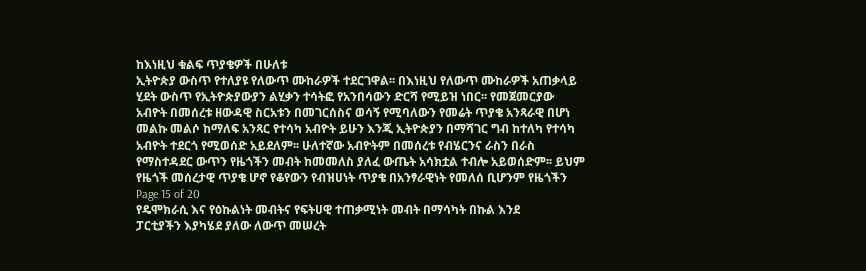ከእነዚህ ቁልፍ ጥያቄዎች በሁለቱ
ኢትዮጵያ ውስጥ የተለያዩ የለውጥ ሙከራዎች ተደርገዋል፡፡ በእነዚህ የለውጥ ሙከራዎች አጠቃላይ
ሂደት ውስጥ የኢትዮጵያውያን ልሂቃን ተሳትፎ የአንበሳውን ድርሻ የሚይዝ ነበር፡፡ የመጀመርያው
አብዮት በመሰረቱ ዘውዳዊ ስርአቱን በመገርሰስና ወሳኝ የሚባለውን የመሬት ጥያቄ አንጻራዊ በሆነ
መልኩ መልሶ ከማለፍ አንጻር የተሳካ አብዮት ይሁን እንጂ ኢትዮጵያን በማሻገር ግብ ከተለካ የተሳካ
አብዮት ተደርጎ የሚወሰድ አይደለም፡፡ ሁለተኛው አብዮትም በመሰረቱ የብሄርንና ራስን በራስ
የማስተዳደር ውጥን የዜጎችን መብት ከመመለስ ያለፈ ውጤት አሳክቷል ተብሎ አይወሰድም፡፡ ይህም
የዜጎች መሰረታዊ ጥያቄ ሆኖ የቆየውን የብዝሀነት ጥያቄ በአንፃራዊነት የመለሰ ቢሆንም የዜጎችን
Page 15 of 20
የዴሞክራሲ እና የዕኩልነት መብትና የፍትሀዊ ተጠቃሚነት መብት በማሳካት በኩል እንደ
ፓርቲያችን እያካሄደ ያለው ለውጥ መሠረት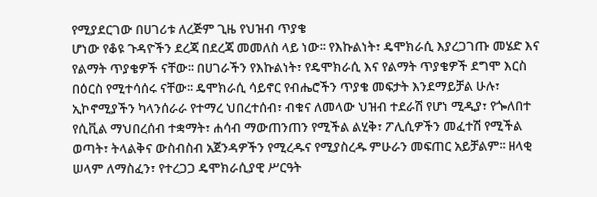የሚያደርገው በሀገሪቱ ለረጅም ጊዜ የህዝብ ጥያቄ
ሆነው የቆዩ ጉዳዮችን ደረጃ በደረጃ መመለስ ላይ ነው፡፡ የእኩልነት፣ ዴሞክራሲ እያረጋገጡ መሄድ እና
የልማት ጥያቄዎች ናቸው፡፡ በሀገራችን የእኩልነት፣ የዴሞክራሲ እና የልማት ጥያቄዎች ደግሞ እርስ
በዕርስ የሚተሳሰሩ ናቸው፡፡ ዴሞክራሲ ሳይኖር የብሔሮችን ጥያቄ መፍታት እንደማይቻል ሁሉ፣
ኢኮኖሚያችን ካላንሰራራ የተማረ ህበረተሰብ፣ ብቁና ለመላው ህዝብ ተደራሽ የሆነ ሚዲያ፣ የጐለበተ
የሲቪል ማህበረሰብ ተቋማት፣ ሐሳብ ማውጠንጠን የሚችል ልሂቅ፣ ፖሊሲዎችን መፈተሽ የሚችል
ወጣት፣ ትላልቅና ውስብስብ አጀንዳዎችን የሚረዱና የሚያስረዱ ምሁራን መፍጠር አይቻልም፡፡ ዘላቂ
ሠላም ለማስፈን፣ የተረጋጋ ዴሞክራሲያዊ ሥርዓት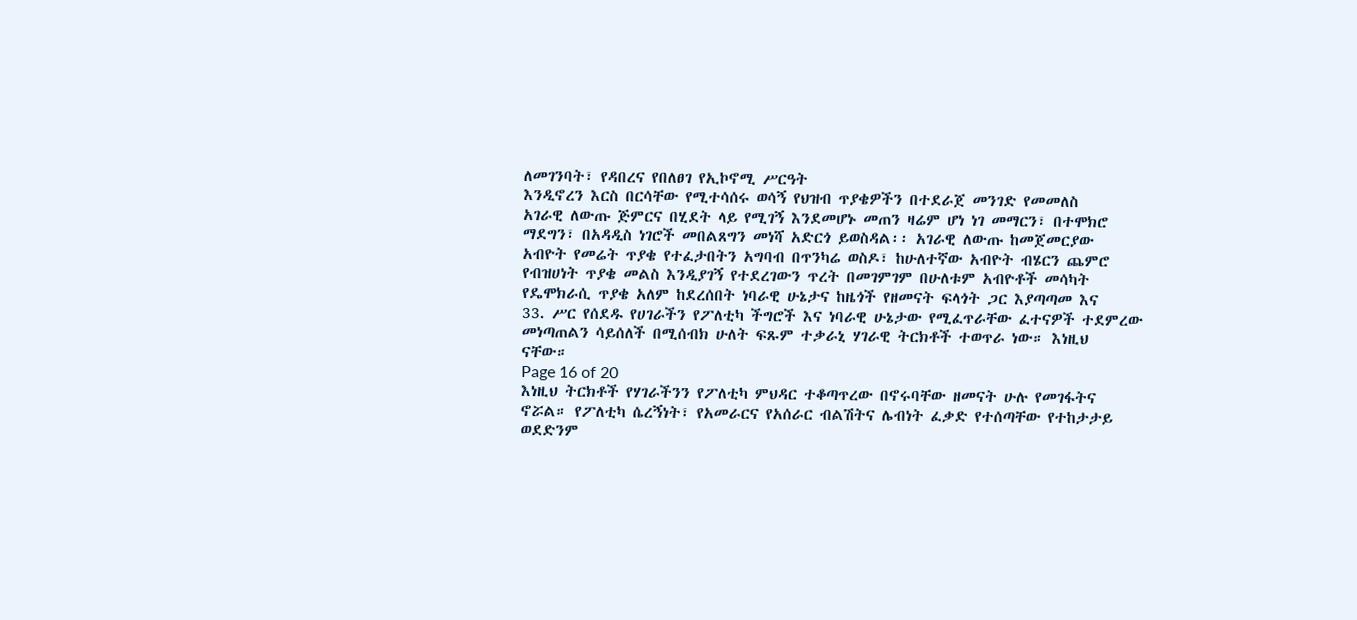ለመገንባት፣ የዳበረና የበለፀገ የኢኮኖሚ ሥርዓት
እንዲኖረን እርስ በርሳቸው የሚተሳሰሩ ወሳኝ የህዝብ ጥያቄዎችን በተደራጀ መንገድ የመመለስ
አገራዊ ለውጡ ጅምርና በሂደት ላይ የሚገኝ እንደመሆኑ መጠን ዛሬም ሆነ ነገ መማርን፣ በተሞክሮ
ማደግን፣ በአዳዲስ ነገሮች መበልጸግን መነሻ አድርጎ ይወስዳል፡፡ አገራዊ ለውጡ ከመጀመርያው
አብዮት የመሬት ጥያቄ የተፈታበትን አግባብ በጥንካሬ ወስዶ፣ ከሁለተኛው አብዮት ብሄርን ጨምሮ
የብዝሀነት ጥያቄ መልስ እንዲያገኝ የተደረገውን ጥረት በመገምገም በሁለቱም አብዮቶች መሳካት
የዴሞክራሲ ጥያቄ አለም ከደረሰበት ነባራዊ ሁኔታና ከዜጎች የዘመናት ፍላጎት ጋር እያጣጣመ እና
33. ሥር የሰደዱ የሀገራችን የፖለቲካ ችግሮች እና ነባራዊ ሁኔታው የሚፈጥራቸው ፈተናዎች ተደምረው
መነጣጠልን ሳይሰለች በሚሰብክ ሁለት ፍጹም ተቃራኒ ሃገራዊ ትርክቶች ተወጥራ ነው። እነዚህ
ናቸው።
Page 16 of 20
እነዚህ ትርክቶች የሃገራችንን የፖለቲካ ምህዳር ተቆጣጥረው በኖሩባቸው ዘመናት ሁሉ የመገፋትና
ኖሯል። የፖለቲካ ሴረኝነት፣ የአመራርና የአሰራር ብልሽትና ሌብነት ፈቃድ የተሰጣቸው የተከታታይ
ወደድንም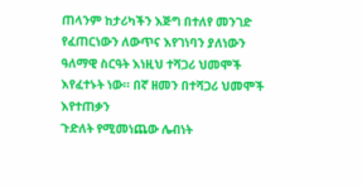ጠላንም ከታሪካችን እጅግ በተለየ መንገድ የፈጠርነውን ለውጥና እየገነባን ያለነውን
ዓለማዊ ስርዓት እነዚህ ተሻጋሪ ህመሞች እየፈተኑት ነው። በኛ ዘመን በተሻጋሪ ህመሞች እየተጠቃን
ጉድለት የሚመነጨው ሌብነት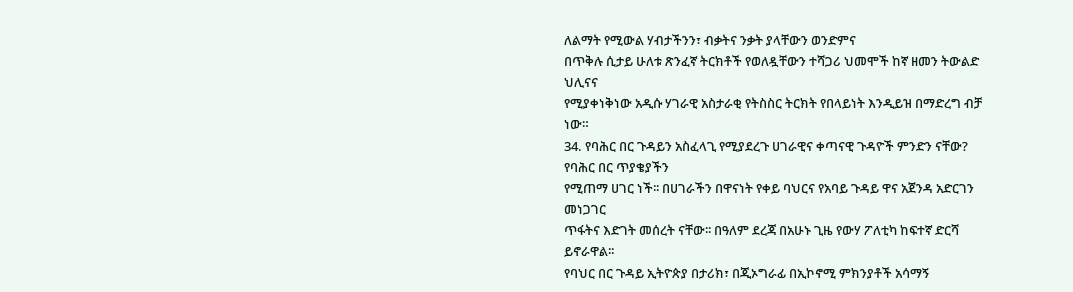ለልማት የሚውል ሃብታችንን፣ ብቃትና ንቃት ያላቸውን ወንድምና
በጥቅሉ ሲታይ ሁለቱ ጽንፈኛ ትርክቶች የወለዷቸውን ተሻጋሪ ህመሞች ከኛ ዘመን ትውልድ ህሊናና
የሚያቀነቅነው አዲሱ ሃገራዊ አስታራቂ የትስስር ትርክት የበላይነት እንዲይዝ በማድረግ ብቻ ነው።
34. የባሕር በር ጉዳይን አስፈላጊ የሚያደረጉ ሀገራዊና ቀጣናዊ ጉዳዮች ምንድን ናቸው? የባሕር በር ጥያቄያችን
የሚጠማ ሀገር ነች፡፡ በሀገራችን በዋናነት የቀይ ባህርና የአባይ ጉዳይ ዋና አጀንዳ አድርገን መነጋገር
ጥፋትና እድገት መሰረት ናቸው፡፡ በዓለም ደረጃ በአሁኑ ጊዜ የውሃ ፖለቲካ ከፍተኛ ድርሻ ይኖራዋል፡፡
የባህር በር ጉዳይ ኢትዮጵያ በታሪክ፣ በጂኦግራፊ በኢኮኖሚ ምክንያቶች አሳማኝ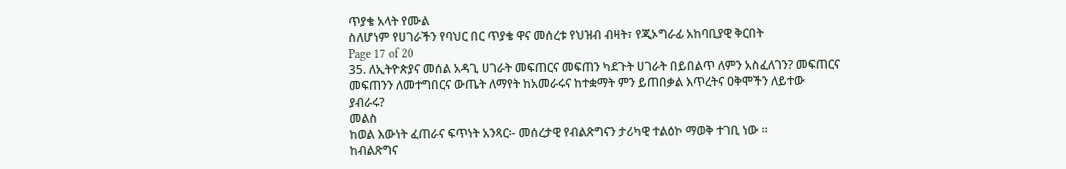ጥያቄ አላት የሙል
ስለሆነም የሀገራችን የባህር በር ጥያቄ ዋና መሰረቱ የህዝብ ብዛት፣ የጂኦግራፊ አከባቢያዊ ቅርበት
Page 17 of 20
35. ለኢትዮጵያና መሰል አዳጊ ሀገራት መፍጠርና መፍጠን ካደጉት ሀገራት በይበልጥ ለምን አስፈለገን? መፍጠርና
መፍጠንን ለመተግበርና ውጤት ለማየት ከአመራሩና ከተቋማት ምን ይጠበቃል እጥረትና ዐቅሞችን ለይተው
ያብራሩ?
መልስ
ከወል እውነት ፈጠራና ፍጥነት አንጻር፡- መሰረታዊ የብልጽግናን ታሪካዊ ተልዕኮ ማወቅ ተገቢ ነው ፡፡
ከብልጽግና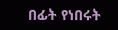በፊት የነበሩት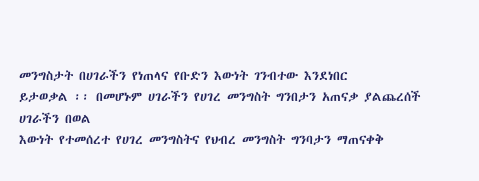መንግስታት በሀገራችን የነጠላና የቡድን እውነት ገንብተው እንደነበር
ይታወቃል ፡፡ በመሆኑም ሀገራችን የሀገረ መንግስት ግንበታን አጠናቃ ያልጨረሰች ሀገራችን በወል
እውነት የተመሰረተ የሀገረ መንግስትና የህብረ መንግስት ግንባታን ማጠናቀቅ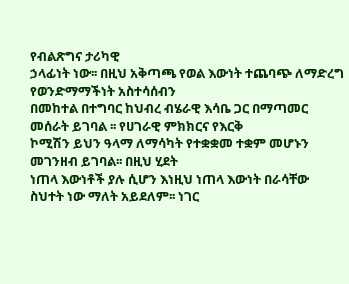የብልጽግና ታሪካዊ
ኃላፊነት ነው፡፡ በዚህ አቅጣጫ የወል እውነት ተጨባጭ ለማድረግ የወንድማማችነት አስተሳሰብን
በመከተል በተግባር ከህብረ ብሄራዊ እሳቤ ጋር በማጣመር መሰራት ይገባል ፡፡ የሀገራዊ ምክክርና የእርቅ
ኮሚሽን ይህን ዓላማ ለማሳካት የተቋቋመ ተቋም መሆኑን መገንዘብ ይገባል፡፡ በዚህ ሂደት
ነጠላ እውነቶች ያሉ ሲሆን እነዚህ ነጠላ እውነት በራሳቸው ስህተት ነው ማለት አይደለም፡፡ ነገር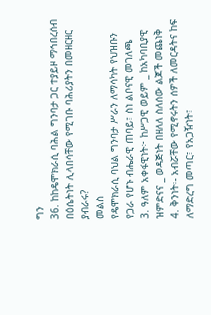ግን
36. ከከዴሞክራሲ ባሕል ግንባታ ጋር ተያይዞ ማኅበረሰብ በዕሴትነት ሊላበሳቸው የሚገቡ ባሕሪያትን በመዘርዘር
ያብራሩ?
መልስ
የዴሞክራሲ ባህል ግንባታ ሥራን ለማሳካት የህዝቡን የጋራ የሆኑ ብሔራዊ ጠባይ፣ ስነ ልቦናዊ መገለጫ
3. ዓለም አቀፋዊነት፦ ከሥጋዊ ወይም _ ከአካባቢያዊ ዝምድናና _ ወዳጅነት በዘለለ ስለሰው ልጆች መጨነቅ
4. ቅንነት፡- አብሯቸው የሚኖሩትን ሰዎች ለመርዳትና ከፍ ለማድረግ መጣር፣ የአጋዥነት፣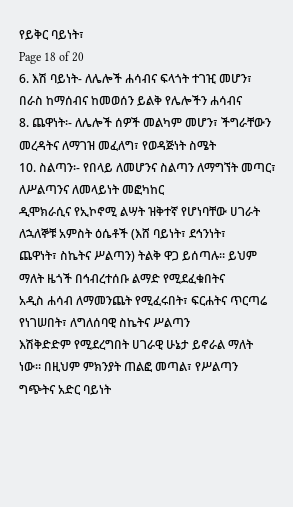የይቅር ባይነት፣
Page 18 of 20
6. እሽ ባይነት- ለሌሎች ሐሳብና ፍላጎት ተገዢ መሆን፣ በራስ ከማሰብና ከመወሰን ይልቅ የሌሎችን ሐሳብና
8. ጨዋነት፡- ለሌሎች ሰዎች መልካም መሆን፣ ችግራቸውን መረዳትና ለማገዝ መፈለግ፣ የወዳጅነት ስሜት
10. ስልጣን፡- የበላይ ለመሆንና ስልጣን ለማግኘት መጣር፣ ለሥልጣንና ለመላይነት መፎካከር
ዲሞክራሲና የኢኮኖሚ ልሣት ዝቅተኛ የሆነባቸው ሀገራት ለኋለኞቹ አምስት ዕሴቶች (እሸ ባይነት፣ ደኅንነት፣
ጨዋነት፣ ስኬትና ሥልጣን) ትልቅ ዋጋ ይሰጣሉ። ይህም ማለት ዜጎች በኅብረተሰቡ ልማድ የሚደፈቁበትና
አዲስ ሐሳብ ለማመንጨት የሚፈሩበት፣ ፍርሐትና ጥርጣሬ የነገሠበት፣ ለግለሰባዊ ስኬትና ሥልጣን
እሽቅድድም የሚደረግበት ሀገራዊ ሁኔታ ይኖራል ማለት ነው። በዚህም ምክንያት ጠልፎ መጣል፣ የሥልጣን
ግጭትና አድር ባይነት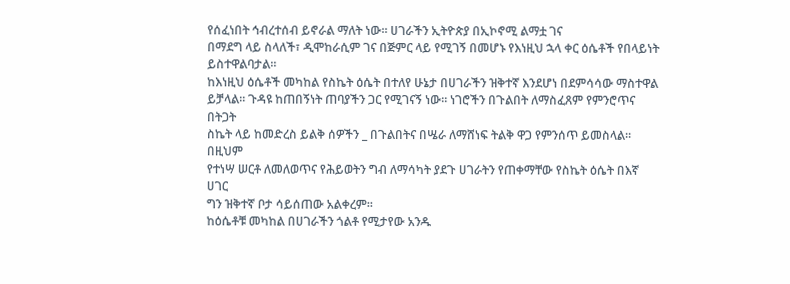የሰፈነበት ኅብረተሰብ ይኖራል ማለት ነው። ሀገራችን ኢትዮጵያ በኢኮኖሚ ልማቷ ገና
በማደግ ላይ ስላለች፣ ዲሞከራሲም ገና በጅምር ላይ የሚገኝ በመሆኑ የእነዚህ ኋላ ቀር ዕሴቶች የበላይነት
ይስተዋልባታል።
ከእነዚህ ዕሴቶች መካከል የስኬት ዕሴት በተለየ ሁኔታ በሀገራችን ዝቅተኛ እንደሆነ በደምሳሳው ማስተዋል
ይቻላል። ጉዳዩ ከጠበኝነት ጠባያችን ጋር የሚገናኝ ነው። ነገሮችን በጉልበት ለማስፈጸም የምንሮጥና በትጋት
ስኬት ላይ ከመድረስ ይልቅ ሰዎችን _ በጉልበትና በሤራ ለማሸነፍ ትልቅ ዋጋ የምንሰጥ ይመስላል። በዚህም
የተነሣ ሠርቶ ለመለወጥና የሕይወትን ግብ ለማሳካት ያደጉ ሀገራትን የጠቀማቸው የስኬት ዕሴት በእኛ ሀገር
ግን ዝቅተኛ ቦታ ሳይሰጠው አልቀረም፡፡
ከዕሴቶቹ መካከል በሀገራችን ጎልቶ የሚታየው አንዱ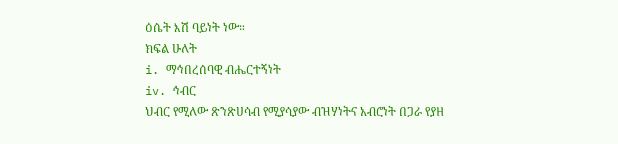ዕሴት እሽ ባይነት ነው።
ክፍል ሁለት
i. ማኅበረሰባዊ ብሔርተኝነት
iv. ኅብር
ህብር የሚለው ጽንጽሀሳብ የሚያሳያው ብዝሃነትና አብሮነት በጋራ የያዘ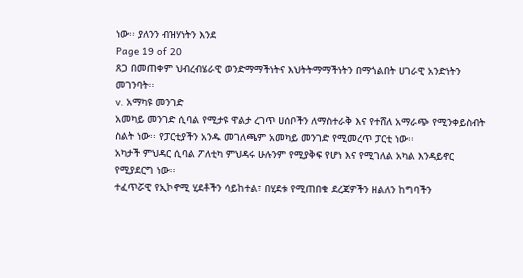ነው፡፡ ያለንን ብዝሃነትን እንደ
Page 19 of 20
ጸጋ በመጠቀም ህብረብሄራዊ ወንድማማችነትና እህትትማማችነትን በማጎልበት ሀገራዊ አንድነትን
መገንባት፡፡
v. አማካዩ መንገድ
አመካይ መንገድ ሲባል የሚታዩ ዋልታ ረገጥ ሀሰቦችን ለማስተራቅ እና የተሸለ አማራጭ የሚንቀይስብት
ስልት ነው፡፡ የፓርቲያችን አንዱ መገለጫም አመካይ መንገድ የሚመረጥ ፓርቲ ነው፡፡
አካታች ምህዳር ሲባል ፖለቲካ ምህዳሩ ሁሉንም የሚያቅፍ የሆነ እና የሚገለል አካል እንዳይኖር
የሚያደርግ ነው፡፡
ተፈጥሯዊ የኢኮኖሚ ሂደቶችን ሳይከተል፣ በሂደቱ የሚጠበቁ ደረጃዎችን ዘልለን ከግባችን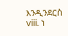እንዲንደርስ
viii. ነ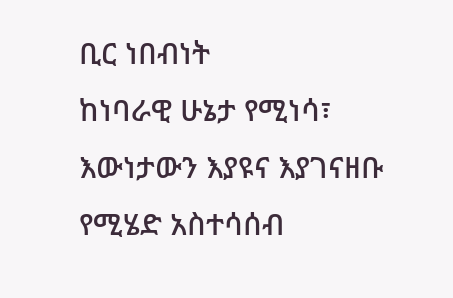ቢር ነበብነት
ከነባራዊ ሁኔታ የሚነሳ፣ እውነታውን እያዩና እያገናዘቡ የሚሄድ አስተሳሰብ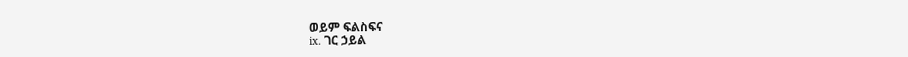ወይም ፍልስፍና
ix. ገር ኃይል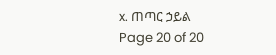x. ጠጣር ኃይል
Page 20 of 20